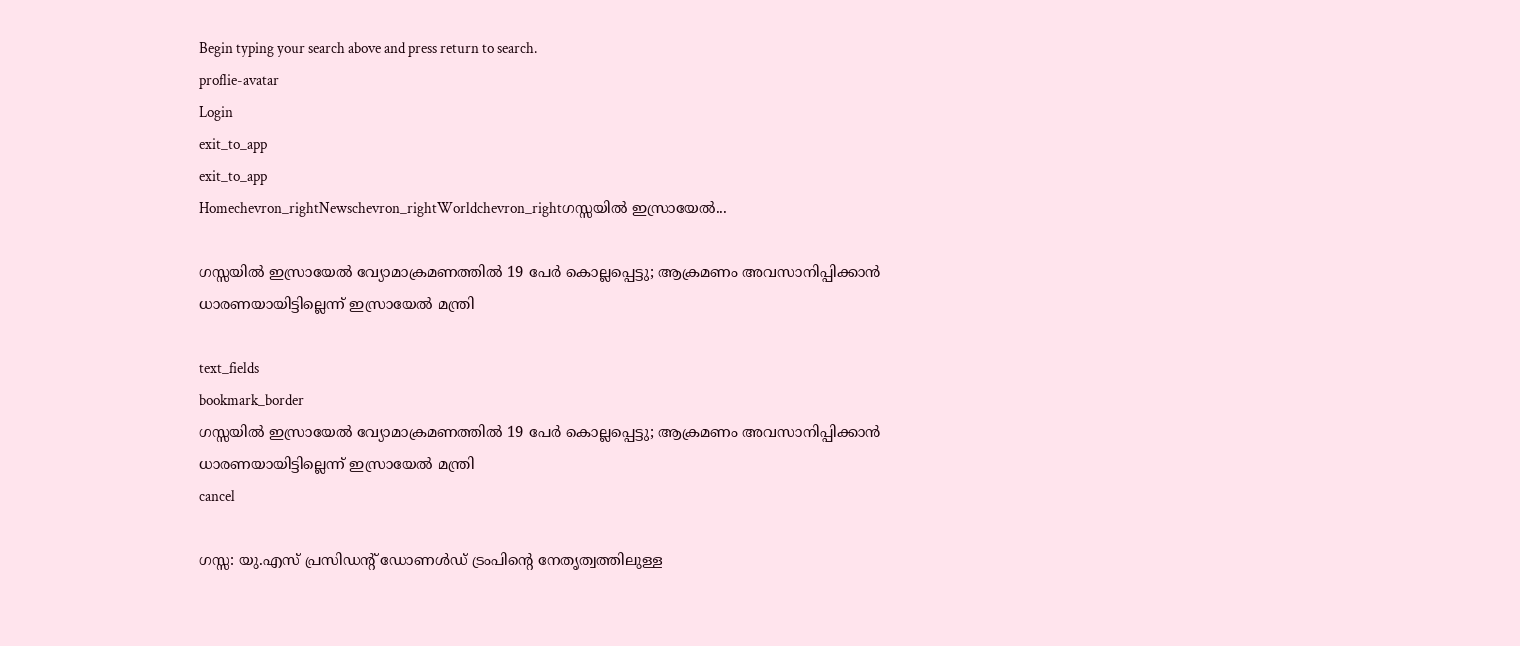Begin typing your search above and press return to search.
proflie-avatar
Login
exit_to_app
exit_to_app
Homechevron_rightNewschevron_rightWorldchevron_rightഗസ്സയിൽ ഇസ്രായേൽ...

ഗസ്സയിൽ ഇസ്രായേൽ വ്യോമാക്രമണത്തിൽ 19 പേർ കൊല്ലപ്പെട്ടു; ആക്രമണം അവസാനിപ്പിക്കാൻ ധാരണയായിട്ടില്ലെന്ന് ഇസ്രായേൽ മന്ത്രി

text_fields
bookmark_border
ഗസ്സയിൽ ഇസ്രായേൽ വ്യോമാക്രമണത്തിൽ 19 പേർ കൊല്ലപ്പെട്ടു; ആക്രമണം അവസാനിപ്പിക്കാൻ ധാരണയായിട്ടില്ലെന്ന് ഇസ്രായേൽ മന്ത്രി
cancel

ഗസ്സ: യു.എസ് പ്രസിഡന്റ് ഡോണൾഡ് ട്രംപിന്റെ നേതൃത്വത്തിലുള്ള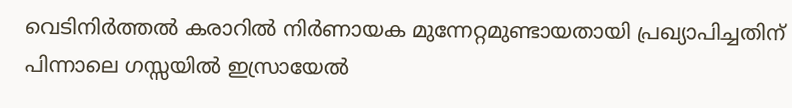വെടിനിർത്തൽ കരാറിൽ നിർണായക മുന്നേറ്റമുണ്ടായതായി പ്രഖ്യാപിച്ചതിന് പിന്നാലെ ഗസ്സയിൽ ഇസ്രായേൽ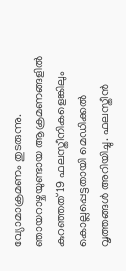വ്യോമാക്രമണം തുടരുന്നു. ഞായറാഴ്ചയുണ്ടായ ആക്രമണങ്ങളിൽ കുറഞ്ഞത് 19 ഫലസ്തീനികളെങ്കിലും കൊല്ലപ്പെട്ടതായി മെഡിക്കൽ വൃത്തങ്ങൾ അറിയിച്ചു. ഫലസ്തീൻ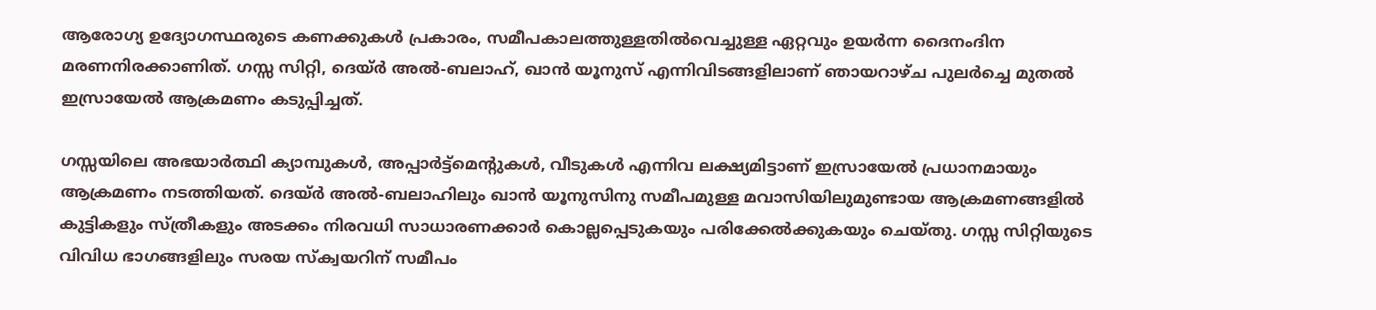ആരോഗ്യ ഉദ്യോഗസ്ഥരുടെ കണക്കുകൾ പ്രകാരം, സമീപകാലത്തുള്ളതിൽവെച്ചുള്ള ഏറ്റവും ഉയർന്ന ദൈനംദിന മരണനിരക്കാണിത്. ഗസ്സ സിറ്റി, ദെയ്ർ അൽ-ബലാഹ്, ഖാൻ യൂനുസ് എന്നിവിടങ്ങളിലാണ് ഞായറാഴ്ച പുലർച്ചെ മുതൽ ഇസ്രായേൽ ആക്രമണം കടുപ്പിച്ചത്.

ഗസ്സയിലെ അഭയാർത്ഥി ക്യാമ്പുകൾ, അപ്പാർട്ട്മെന്റുകൾ, വീടുകൾ എന്നിവ ലക്ഷ്യമിട്ടാണ് ഇസ്രായേൽ പ്രധാനമായും ആക്രമണം നടത്തിയത്. ദെയ്ർ അൽ-ബലാഹിലും ഖാൻ യൂനുസിനു സമീപമുള്ള മവാസിയിലുമുണ്ടായ ആക്രമണങ്ങളിൽ കുട്ടികളും സ്ത്രീകളും അടക്കം നിരവധി സാധാരണക്കാർ കൊല്ലപ്പെടുകയും പരിക്കേൽക്കുകയും ചെയ്തു. ഗസ്സ സിറ്റിയുടെ വിവിധ ഭാഗങ്ങളിലും സരയ സ്ക്വയറിന് സമീപം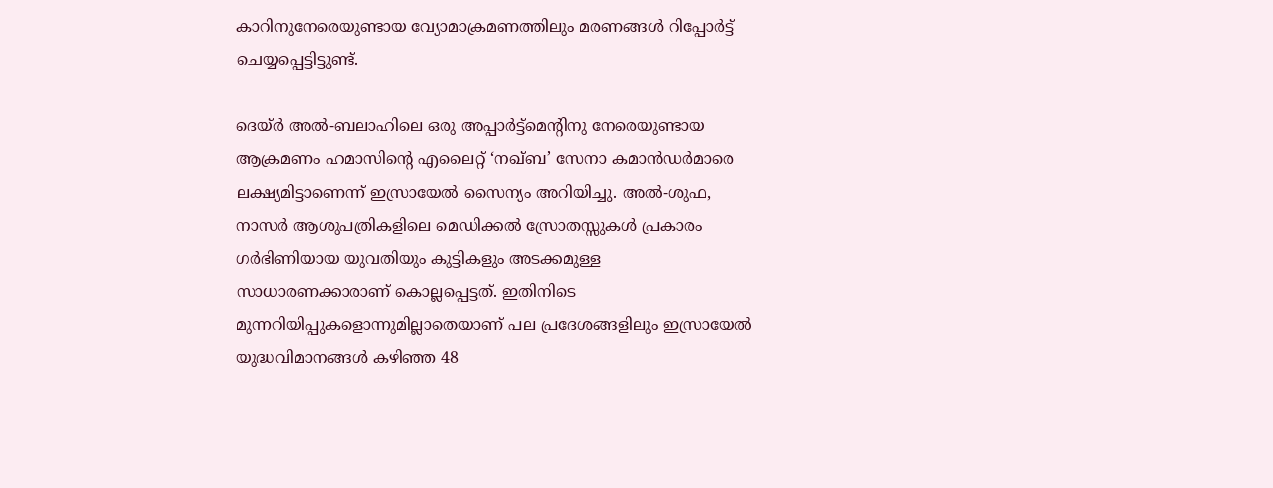കാറിനുനേരെയുണ്ടായ വ്യോമാക്രമണത്തിലും മരണങ്ങൾ റിപ്പോർട്ട് ചെയ്യപ്പെട്ടിട്ടുണ്ട്.

ദെയ്ർ അൽ-ബലാഹിലെ ഒരു അപ്പാർട്ട്മെന്റിനു നേരെയുണ്ടായ ആക്രമണം ഹമാസിന്റെ എലൈറ്റ് ‘നഖ്ബ’ സേനാ കമാൻഡർമാരെ ലക്ഷ്യമിട്ടാണെന്ന് ഇസ്രായേൽ സൈന്യം അറിയിച്ചു. അൽ-ശുഫ, നാസർ ആശുപത്രികളിലെ മെഡിക്കൽ സ്രോതസ്സുകൾ പ്രകാരം ഗർഭിണിയായ യുവതിയും കുട്ടികളും അടക്കമുള്ള സാധാരണക്കാരാണ് കൊല്ലപ്പെട്ടത്. ഇതിനിടെ മുന്നറിയിപ്പുകളൊന്നുമില്ലാതെയാണ് പല പ്രദേശങ്ങളിലും ഇസ്രായേൽ യുദ്ധവിമാനങ്ങൾ കഴിഞ്ഞ 48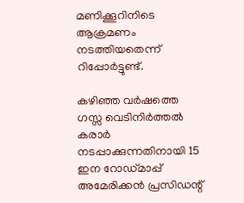മണിക്കൂറിനിടെ ആക്രമണം നടത്തിയതെന്ന് റിപ്പോർട്ടുണ്ട്.

കഴിഞ്ഞ വർഷത്തെ ഗസ്സ വെടിനിർത്തൽ കരാർ നടപ്പാക്കുന്നതിനായി 15 ഇന റോഡ്‌മാപ്പ് അമേരിക്കൻ പ്രസിഡന്റ്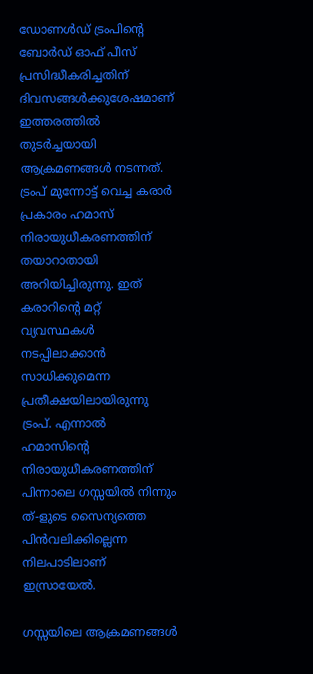ഡോണൾഡ് ട്രംപിന്റെ ബോർഡ് ഓഫ് പീസ് പ്രസിദ്ധീകരിച്ചതിന് ദിവസങ്ങൾക്കുശേഷമാണ് ഇത്തരത്തിൽ തുടർച്ചയായി ആക്രമണങ്ങൾ നടന്നത്. ട്രംപ് മുന്നോട്ട് വെച്ച കരാർ പ്രകാരം ഹമാസ് നിരായുധീകരണത്തിന് തയാറാതായി അറിയിച്ചിരുന്നു. ഇത് കരാറിന്റെ മറ്റ് വ്യവസ്ഥകൾ നടപ്പിലാക്കാൻ സാധിക്കുമെന്ന പ്രതീക്ഷയിലായിരുന്നു ട്രംപ്. എന്നാൽ ഹമാസിന്റെ നിരായുധീകരണത്തിന് പിന്നാലെ ഗസ്സയിൽ നിന്നും ത്-ളുടെ സൈന്യത്തെ പിൻവലിക്കില്ലെന്ന നിലപാടിലാണ് ഇസ്രായേൽ.

ഗസ്സയിലെ ആക്രമണങ്ങൾ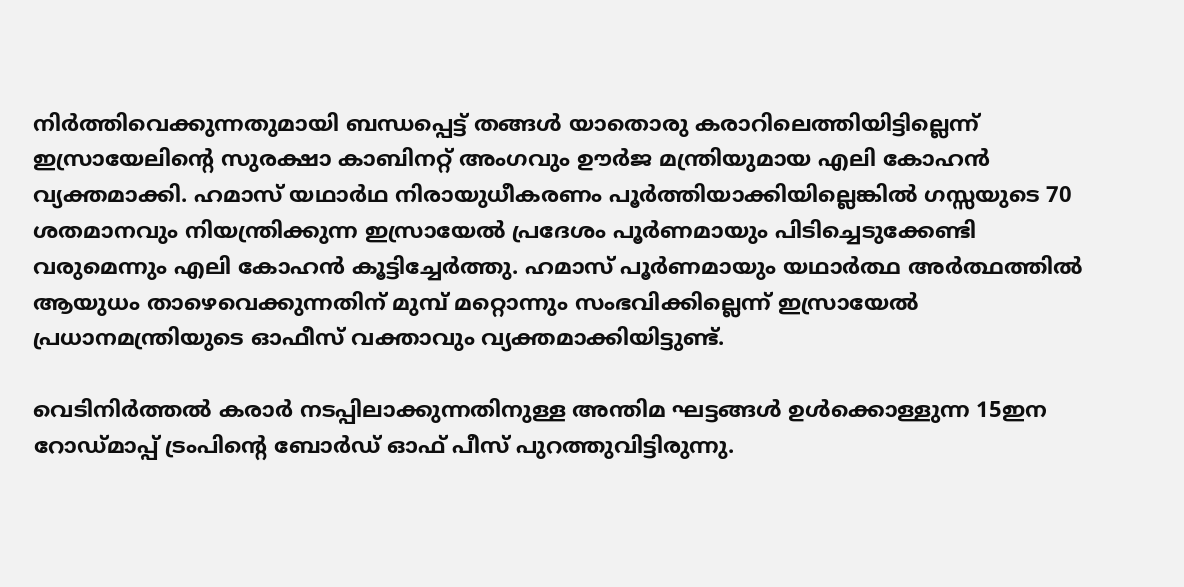നിർത്തിവെക്കുന്നതുമായി ബന്ധപ്പെട്ട് തങ്ങൾ യാതൊരു കരാറിലെത്തിയിട്ടില്ലെന്ന് ഇസ്രായേലിന്റെ സുരക്ഷാ കാബിനറ്റ് അംഗവും ഊർജ മന്ത്രിയുമായ എലി കോഹൻ വ്യക്തമാക്കി. ഹമാസ് യഥാർഥ നിരായുധീകരണം പൂർത്തിയാക്കിയില്ലെങ്കിൽ ഗസ്സയുടെ 70 ശതമാനവും നിയന്ത്രിക്കുന്ന ഇസ്രായേൽ പ്രദേശം പൂർണമായും പിടിച്ചെടുക്കേണ്ടി വരുമെന്നും എലി കോഹൻ കൂട്ടിച്ചേർത്തു. ഹമാസ് പൂർണമായും യഥാർത്ഥ അർത്ഥത്തിൽ ആയുധം താഴെവെക്കുന്നതിന് മുമ്പ് മറ്റൊന്നും സംഭവിക്കില്ലെന്ന് ഇസ്രായേൽ പ്രധാനമന്ത്രിയുടെ ഓഫീസ് വക്താവും വ്യക്തമാക്കിയിട്ടുണ്ട്.

വെടിനിർത്തൽ കരാർ നടപ്പിലാക്കുന്നതിനുള്ള അന്തിമ ഘട്ടങ്ങൾ ഉൾക്കൊള്ളുന്ന 15ഇന റോഡ്മാപ്പ് ട്രംപിന്റെ ബോർഡ് ഓഫ് പീസ് പുറത്തുവിട്ടിരുന്നു.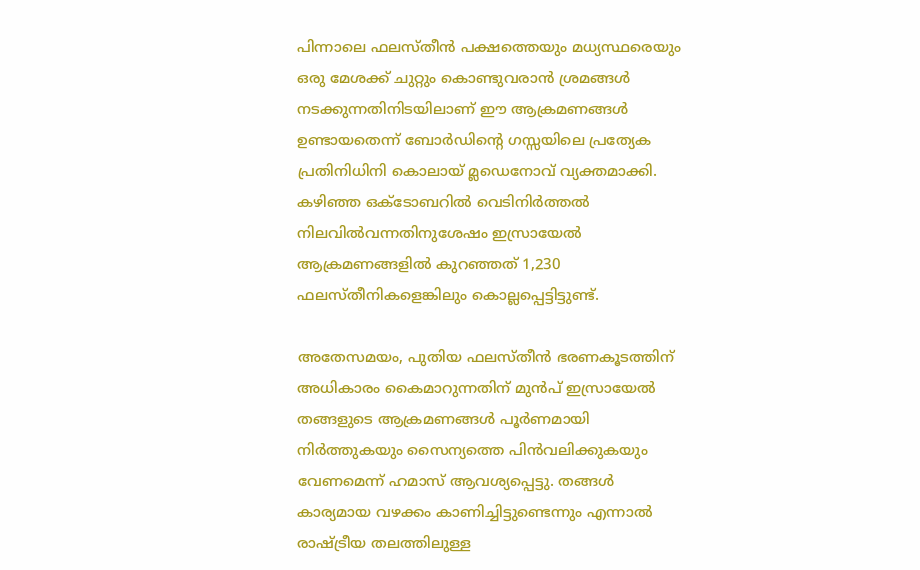പിന്നാലെ ഫലസ്തീൻ പക്ഷത്തെയും മധ്യസ്ഥരെയും ഒരു മേശക്ക് ചുറ്റും കൊണ്ടുവരാൻ ശ്രമങ്ങൾ നടക്കുന്നതിനിടയിലാണ് ഈ ആക്രമണങ്ങൾ ഉണ്ടായതെന്ന് ബോർഡിന്റെ ഗസ്സയിലെ പ്രത്യേക പ്രതിനിധിനി കൊലായ് മ്ലഡെനോവ് വ്യക്തമാക്കി. കഴിഞ്ഞ ഒക്ടോബറിൽ വെടിനിർത്തൽ നിലവിൽവന്നതിനുശേഷം ഇസ്രായേൽ ആക്രമണങ്ങളിൽ കുറഞ്ഞത് 1,230 ഫലസ്തീനികളെങ്കിലും കൊല്ലപ്പെട്ടിട്ടുണ്ട്.

അതേസമയം, പുതിയ ഫലസ്തീൻ ഭരണകൂടത്തിന് അധികാരം കൈമാറുന്നതിന് മുൻപ് ഇസ്രായേൽ തങ്ങളുടെ ആക്രമണങ്ങൾ പൂർണമായി നിർത്തുകയും സൈന്യത്തെ പിൻവലിക്കുകയും വേണമെന്ന് ഹമാസ് ആവശ്യപ്പെട്ടു. തങ്ങൾ കാര്യമായ വഴക്കം കാണിച്ചിട്ടുണ്ടെന്നും എന്നാൽ രാഷ്ട്രീയ തലത്തിലുള്ള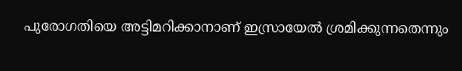പുരോഗതിയെ അട്ടിമറിക്കാനാണ് ഇസ്രായേൽ ശ്രമിക്കുന്നതെന്നും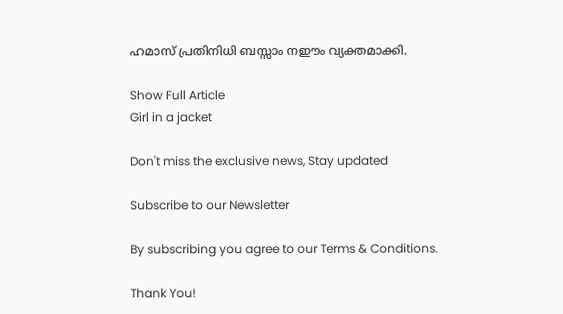ഹമാസ് പ്രതിനിധി ബസ്സാം നഈം വ്യക്തമാക്കി.

Show Full Article
Girl in a jacket

Don't miss the exclusive news, Stay updated

Subscribe to our Newsletter

By subscribing you agree to our Terms & Conditions.

Thank You!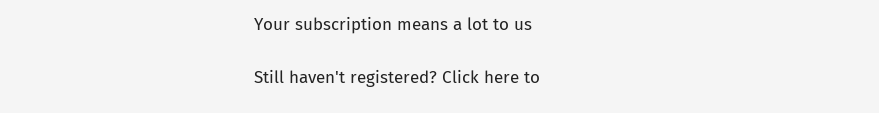Your subscription means a lot to us

Still haven't registered? Click here to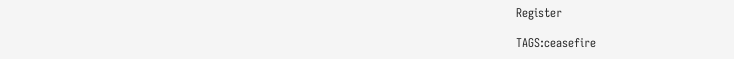Register

TAGS:ceasefire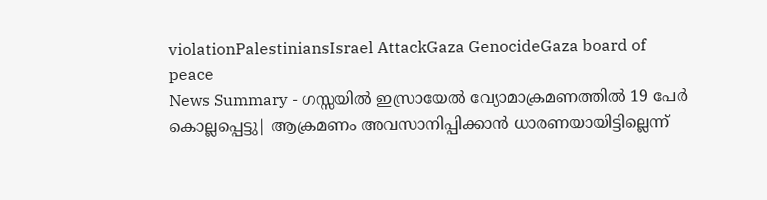violationPalestiniansIsrael AttackGaza GenocideGaza board of peace
News Summary - ഗസ്സയിൽ ഇസ്രായേൽ വ്യോമാക്രമണത്തിൽ 19 പേർ കൊല്ലപ്പെട്ടു| ആക്രമണം അവസാനിപ്പിക്കാൻ ധാരണയായിട്ടില്ലെന്ന്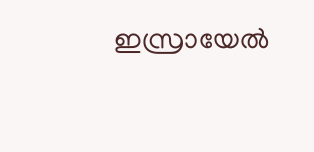ഇസ്രായേൽ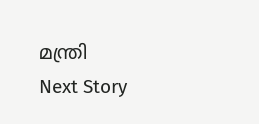മന്ത്രി
Next Story